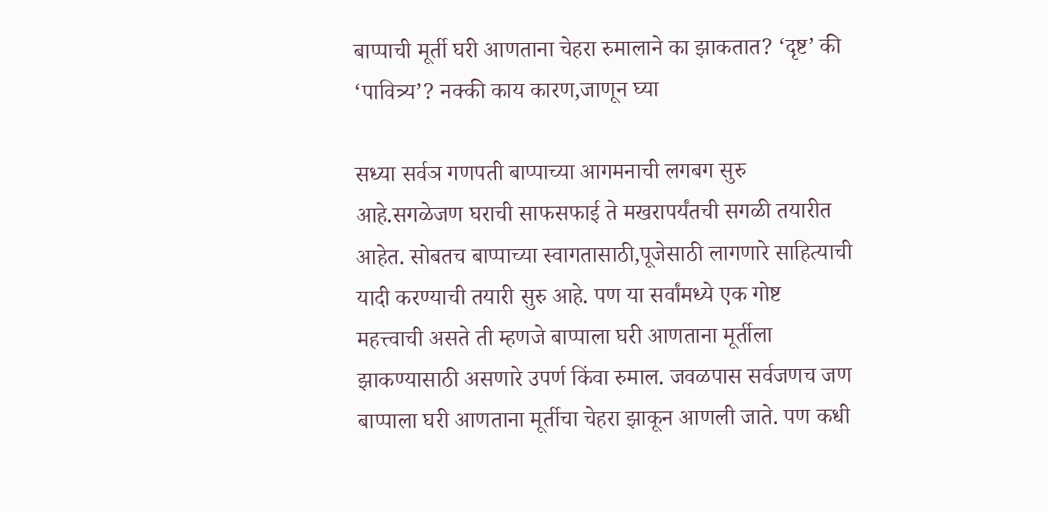बाप्पाची मूर्ती घरी आणताना चेहरा रुमालाने का झाकतात? ‘दृष्ट’ की ‘पावित्र्य’? नक्की काय कारण,जाणून घ्या

सध्या सर्वञ गणपती बाप्पाच्या आगमनाची लगबग सुरु आहे.सगळेजण घराची साफसफाई ते मखरापर्यंतची सगळी तयारीत आहेत. सोबतच बाप्पाच्या स्वागतासाठी,पूजेसाठी लागणारे साहित्याची यादी करण्याची तयारी सुरु आहे. पण या सर्वांमध्ये एक गोष्ट महत्त्वाची असते ती म्हणजे बाप्पाला घरी आणताना मूर्तीला झाकण्यासाठी असणारे उपर्ण किंवा रुमाल. जवळपास सर्वजणच जण बाप्पाला घरी आणताना मूर्तीचा चेहरा झाकून आणली जाते. पण कधी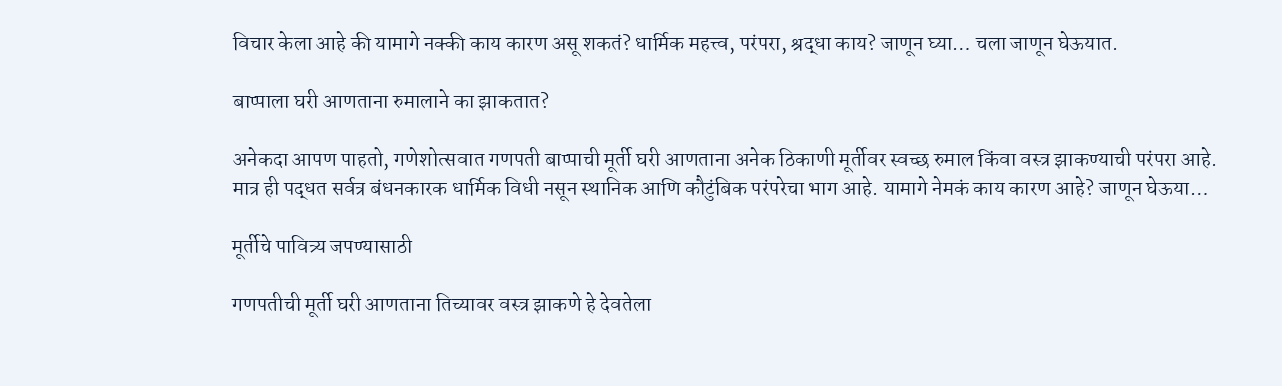विचार केला आहे की यामागे नक्की काय कारण असू शकतं? धार्मिक महत्त्व, परंपरा, श्रद्धा काय? जाणून घ्या… चला जाणून घेऊयात.

बाप्पाला घरी आणताना रुमालाने का झाकतात?

अनेकदा आपण पाहतो, गणेशोत्सवात गणपती बाप्पाची मूर्ती घरी आणताना अनेक ठिकाणी मूर्तीवर स्वच्छ रुमाल किंवा वस्त्र झाकण्याची परंपरा आहे. मात्र ही पद्धत सर्वत्र बंधनकारक धार्मिक विधी नसून स्थानिक आणि कौटुंबिक परंपरेचा भाग आहे. यामागे नेमकं काय कारण आहे? जाणून घेऊया…

मूर्तीचे पावित्र्य जपण्यासाठी

गणपतीची मूर्ती घरी आणताना तिच्यावर वस्त्र झाकणे हे देवतेला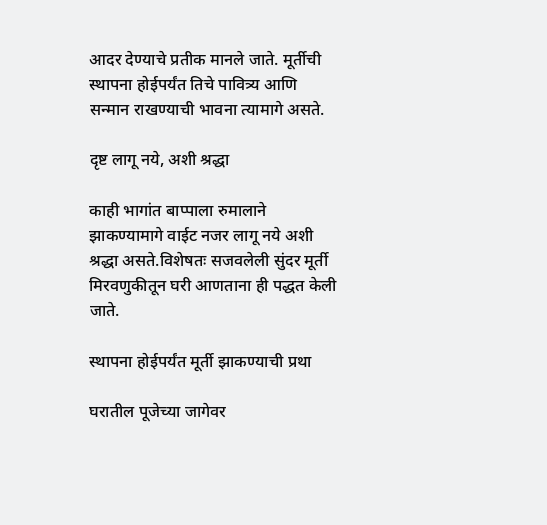आदर देण्याचे प्रतीक मानले जाते. मूर्तीची स्थापना होईपर्यंत तिचे पावित्र्य आणि सन्मान राखण्याची भावना त्यामागे असते.

दृष्ट लागू नये, अशी श्रद्धा

काही भागांत बाप्पाला रुमालाने झाकण्यामागे वाईट नजर लागू नये अशी श्रद्धा असते.विशेषतः सजवलेली सुंदर मूर्ती मिरवणुकीतून घरी आणताना ही पद्धत केली जाते.

स्थापना होईपर्यंत मूर्ती झाकण्याची प्रथा

घरातील पूजेच्या जागेवर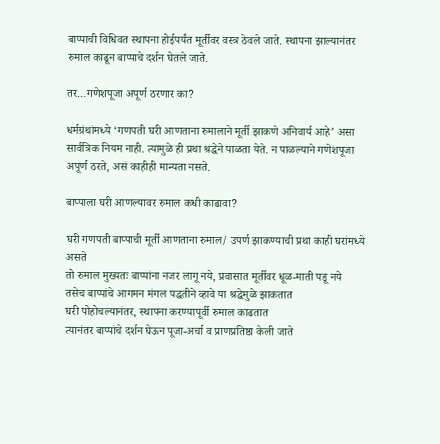बाप्पाची विधिवत स्थापना होईपर्यंत मूर्तीवर वस्त्र ठेवले जाते. स्थापना झाल्यानंतर रुमाल काढून बाप्पाचे दर्शन घेतले जाते.

तर…गणेशपूजा अपूर्ण ठरणार का?

धर्मग्रंथांमध्ये ‘गणपती घरी आणताना रुमालाने मूर्ती झाकणे अनिवार्य आहे’ असा सार्वत्रिक नियम नाही. त्यामुळे ही प्रथा श्रद्धेने पाळता येते. न पाळल्याने गणेशपूजा अपूर्ण ठरते, असं काहीही मान्यता नसते.

बाप्पाला घरी आणल्यावर रुमाल कधी काढावा?

घरी गणपती बाप्पाची मूर्ती आणताना रुमाल/ उपर्ण झाकण्याची प्रथा काही घरांमध्ये असते
तो रुमाल मुख्यतः बाप्पांना नजर लागू नये, प्रवासात मूर्तीवर धूळ-माती पडू नये
तसेच बाप्पांचे आगमन मंगल पद्धतीने व्हावे या श्रद्धेमुळे झाकतात
घरी पोहोचल्यानंतर, स्थापना करण्यापूर्वी रुमाल काढतात
त्यानंतर बाप्पांचे दर्शन घेऊन पूजा-अर्चा व प्राणप्रतिष्ठा केली जाते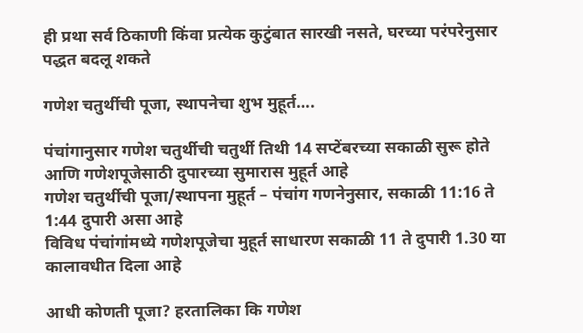ही प्रथा सर्व ठिकाणी किंवा प्रत्येक कुटुंबात सारखी नसते, घरच्या परंपरेनुसार पद्धत बदलू शकते

गणेश चतुर्थीची पूजा, स्थापनेचा शुभ मुहूर्त….

पंचांगानुसार गणेश चतुर्थीची चतुर्थी तिथी 14 सप्टेंबरच्या सकाळी सुरू होते आणि गणेशपूजेसाठी दुपारच्या सुमारास मुहूर्त आहे
गणेश चतुर्थीची पूजा/स्थापना मुहूर्त – पंचांग गणनेनुसार, सकाळी 11:16 ते 1:44 दुपारी असा आहे
विविध पंचांगांमध्ये गणेशपूजेचा मुहूर्त साधारण सकाळी 11 ते दुपारी 1.30 या कालावधीत दिला आहे

आधी कोणती पूजा? हरतालिका कि गणेश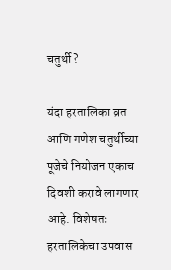चतुर्थी?

यंदा हरतालिका व्रत आणि गणेश चतुर्थीच्या पूजेचे नियोजन एकाच दिवशी करावे लागणार आहे. विशेषतः हरतालिकेचा उपवास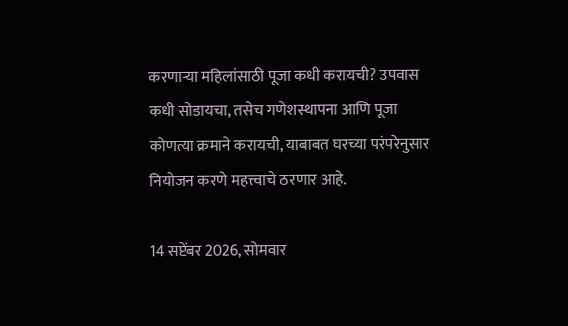करणाऱ्या महिलांसाठी पूजा कधी करायची? उपवास कधी सोडायचा, तसेच गणेशस्थापना आणि पूजा कोणत्या क्रमाने करायची, याबाबत घरच्या परंपरेनुसार नियोजन करणे महत्त्वाचे ठरणार आहे.

14 सप्टेंबर 2026, सोमवार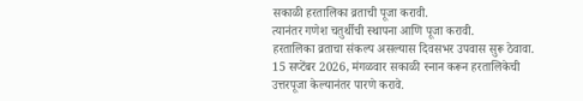सकाळी हरतालिका व्रताची पूजा करावी.
त्यानंतर गणेश चतुर्थीची स्थापना आणि पूजा करावी.
हरतालिका व्रताचा संकल्प असल्यास दिवसभर उपवास सुरू ठेवावा.
15 सप्टेंबर 2026, मंगळवार सकाळी स्नान करून हरतालिकेची उत्तरपूजा केल्यानंतर पारणे करावे.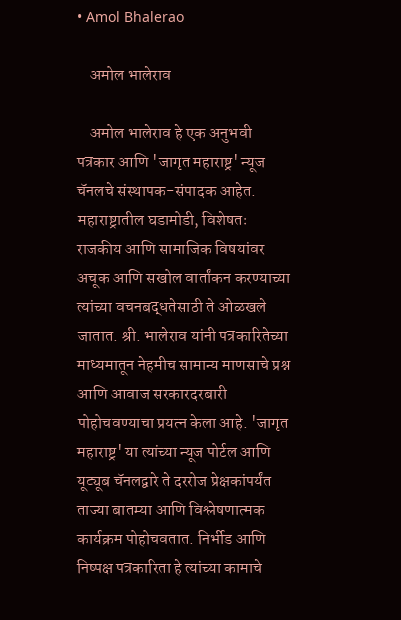• Amol Bhalerao

    अमोल भालेराव

    अमोल भालेराव हे एक अनुभवी पत्रकार आणि 'जागृत महाराष्ट्र' न्यूज चॅनलचे संस्थापक-संपादक आहेत. महाराष्ट्रातील घडामोडी, विशेषतः राजकीय आणि सामाजिक विषयांवर अचूक आणि सखोल वार्तांकन करण्याच्या त्यांच्या वचनबद्धतेसाठी ते ओळखले जातात. श्री. भालेराव यांनी पत्रकारितेच्या माध्यमातून नेहमीच सामान्य माणसाचे प्रश्न आणि आवाज सरकारदरबारी पोहोचवण्याचा प्रयत्न केला आहे. 'जागृत महाराष्ट्र' या त्यांच्या न्यूज पोर्टल आणि यूट्यूब चॅनलद्वारे ते दररोज प्रेक्षकांपर्यंत ताज्या बातम्या आणि विश्लेषणात्मक कार्यक्रम पोहोचवतात. निर्भीड आणि निष्पक्ष पत्रकारिता हे त्यांच्या कामाचे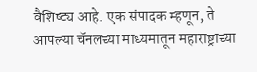वैशिष्ट्य आहे. एक संपादक म्हणून, ते आपल्या चॅनलच्या माध्यमातून महाराष्ट्राच्या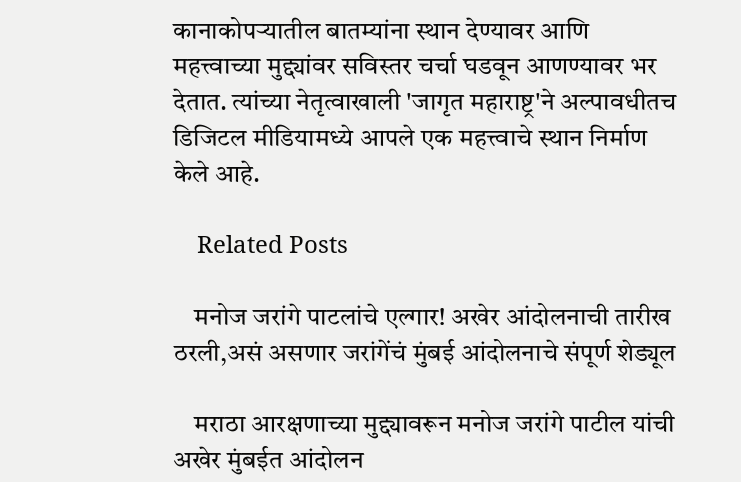कानाकोपऱ्यातील बातम्यांना स्थान देण्यावर आणि महत्त्वाच्या मुद्द्यांवर सविस्तर चर्चा घडवून आणण्यावर भर देतात. त्यांच्या नेतृत्वाखाली 'जागृत महाराष्ट्र'ने अल्पावधीतच डिजिटल मीडियामध्ये आपले एक महत्त्वाचे स्थान निर्माण केले आहे.

    Related Posts

    मनोज जरांगे पाटलांचे एल्गार! अखेर आंदोलनाची तारीख ठरली,असं असणार जरांगेंचं मुंबई आंदोलनाचे संपूर्ण शेड्यूल

    मराठा आरक्षणाच्या मुद्द्यावरून मनोज जरांगे पाटील यांची अखेर मुंबईत आंदोलन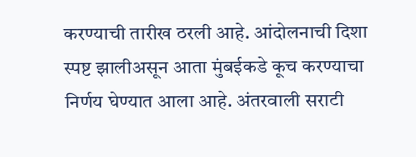करण्याची तारीख ठरली आहे. आंदोलनाची दिशा स्पष्ट झालीअसून आता मुंबईकडे कूच करण्याचा निर्णय घेण्यात आला आहे. अंतरवाली सराटी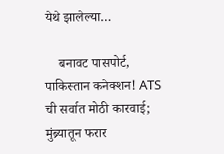येथे झालेल्या…

    बनावट पासपोर्ट, पाकिस्तान कनेक्शन! ATS ची सर्वात मोठी कारवाई; मुंब्र्यातून फरार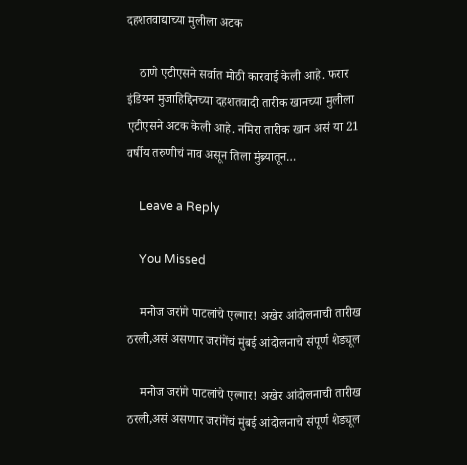दहशतवाद्याच्या मुलीला अटक

    ठाणे एटीएसने सर्वात मोठी कारवाई केली आहे. फरार इंडियन मुजाहिद्दिनच्या दहशतवादी तारीक खानच्या मुलीला एटीएसने अटक केली आहे. नमिरा तारीक खान असं या 21 वर्षीय तरुणीचं नाव असून तिला मुंब्र्यातून…

    Leave a Reply

    You Missed

    मनोज जरांगे पाटलांचे एल्गार! अखेर आंदोलनाची तारीख ठरली,असं असणार जरांगेंचं मुंबई आंदोलनाचे संपूर्ण शेड्यूल

    मनोज जरांगे पाटलांचे एल्गार! अखेर आंदोलनाची तारीख ठरली,असं असणार जरांगेंचं मुंबई आंदोलनाचे संपूर्ण शेड्यूल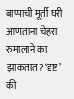बाप्पाची मूर्ती घरी आणताना चेहरा रुमालाने का झाकतात? ‘दृष्ट’ की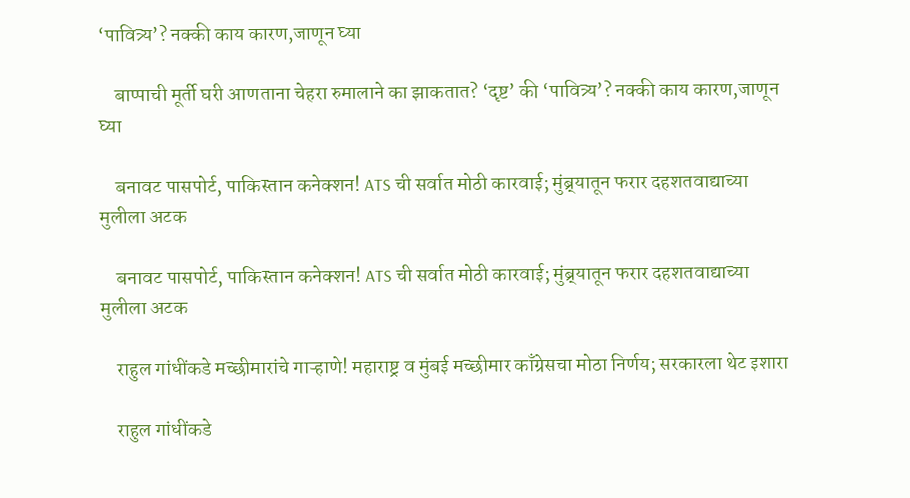‘पावित्र्य’? नक्की काय कारण,जाणून घ्या

    बाप्पाची मूर्ती घरी आणताना चेहरा रुमालाने का झाकतात? ‘दृष्ट’ की ‘पावित्र्य’? नक्की काय कारण,जाणून घ्या

    बनावट पासपोर्ट, पाकिस्तान कनेक्शन! ATS ची सर्वात मोठी कारवाई; मुंब्र्यातून फरार दहशतवाद्याच्या मुलीला अटक

    बनावट पासपोर्ट, पाकिस्तान कनेक्शन! ATS ची सर्वात मोठी कारवाई; मुंब्र्यातून फरार दहशतवाद्याच्या मुलीला अटक

    राहुल गांधींकडे मच्छीमारांचे गाऱ्हाणे! महाराष्ट्र व मुंबई मच्छीमार काँग्रेसचा मोठा निर्णय; सरकारला थेट इशारा

    राहुल गांधींकडे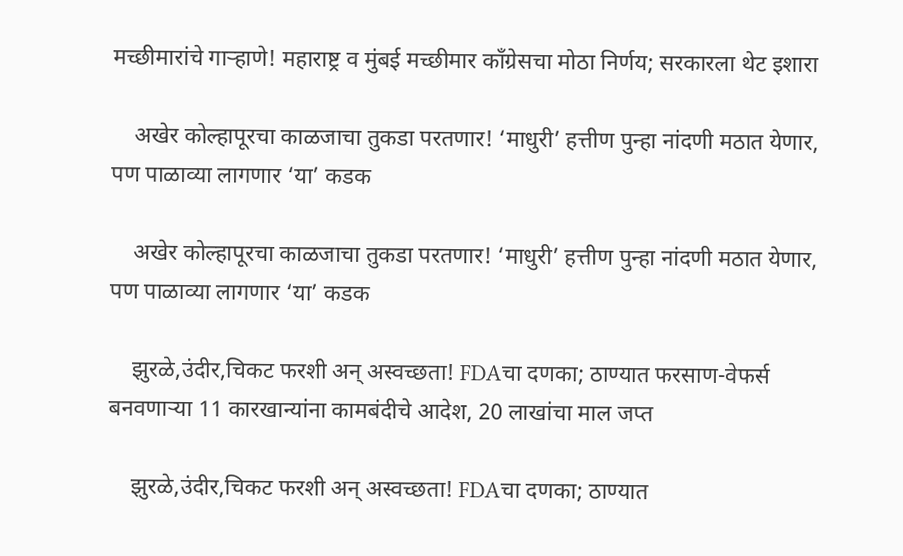मच्छीमारांचे गाऱ्हाणे! महाराष्ट्र व मुंबई मच्छीमार काँग्रेसचा मोठा निर्णय; सरकारला थेट इशारा

    अखेर कोल्हापूरचा काळजाचा तुकडा परतणार! ‘माधुरी’ हत्तीण पुन्हा नांदणी मठात येणार, पण पाळाव्या लागणार ‘या’ कडक

    अखेर कोल्हापूरचा काळजाचा तुकडा परतणार! ‘माधुरी’ हत्तीण पुन्हा नांदणी मठात येणार, पण पाळाव्या लागणार ‘या’ कडक

    झुरळे,उंदीर,चिकट फरशी अन् अस्वच्छता! FDAचा दणका; ठाण्यात फरसाण-वेफर्स बनवणाऱ्या 11 कारखान्यांना कामबंदीचे आदेश, 20 लाखांचा माल जप्त

    झुरळे,उंदीर,चिकट फरशी अन् अस्वच्छता! FDAचा दणका; ठाण्यात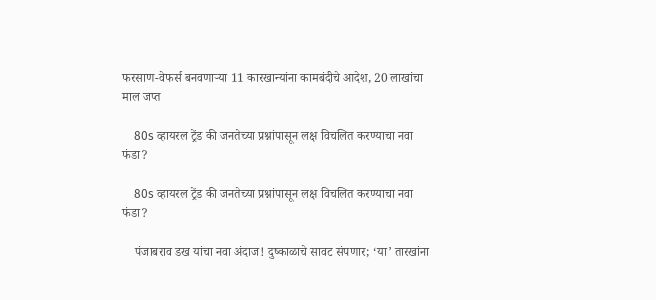फरसाण-वेफर्स बनवणाऱ्या 11 कारखान्यांना कामबंदीचे आदेश, 20 लाखांचा माल जप्त

    80s व्हायरल ट्रेंड की जनतेच्या प्रश्नांपासून लक्ष विचलित करण्याचा नवा फंडा?

    80s व्हायरल ट्रेंड की जनतेच्या प्रश्नांपासून लक्ष विचलित करण्याचा नवा फंडा?

    पंजाबराव डख यांचा नवा अंदाज! दुष्काळाचे सावट संपणार; ‘या’ तारखांना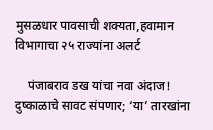मुसळधार पावसाची शक्यता,हवामान विभागाचा २५ राज्यांना अलर्ट

    पंजाबराव डख यांचा नवा अंदाज! दुष्काळाचे सावट संपणार; ‘या’ तारखांना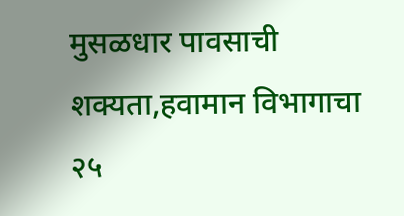मुसळधार पावसाची शक्यता,हवामान विभागाचा २५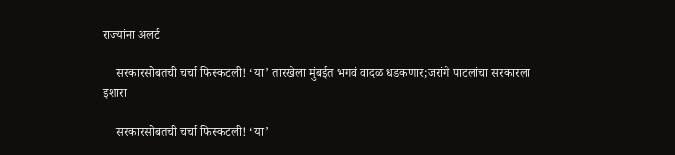राज्यांना अलर्ट

    सरकारसोबतची चर्चा फिस्कटली! ‘या’ तारखेला मुंबईत भगवं वादळ धडकणार;जरांगे पाटलांचा सरकारला इशारा

    सरकारसोबतची चर्चा फिस्कटली! ‘या’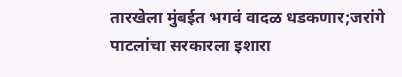तारखेला मुंबईत भगवं वादळ धडकणार;जरांगे पाटलांचा सरकारला इशारा